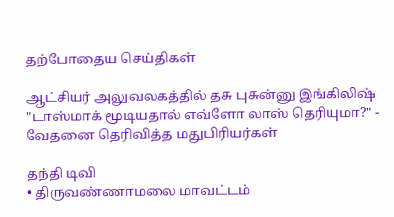தற்போதைய செய்திகள்

ஆட்சியர் அலுவலகத்தில் தசு புசுன்னு இங்கிலிஷ் "டாஸ்மாக் மூடியதால் எவ்ளோ லாஸ் தெரியுமா?" - வேதனை தெரிவித்த மதுபிரியர்கள்

தந்தி டிவி
• திருவண்ணாமலை மாவட்டம்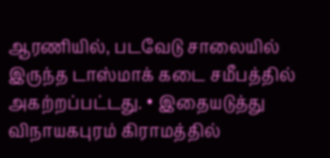ஆரணியில், படவேடு சாலையில் இருந்த டாஸ்மாக் கடை சமீபத்தில் அகற்றப்பட்டது. • இதையடுத்து விநாயகபுரம் கிராமத்தில்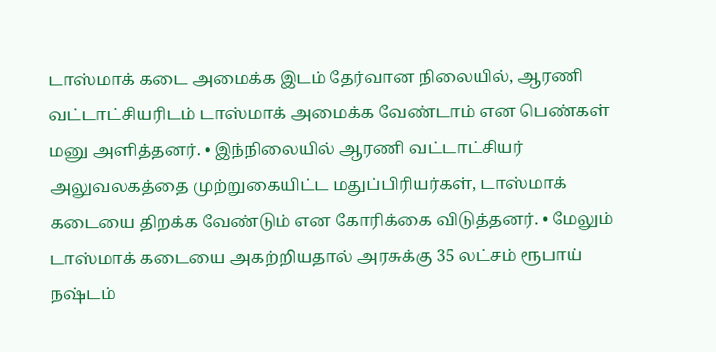டாஸ்மாக் கடை அமைக்க இடம் தேர்வான நிலையில், ஆரணி வட்டாட்சியரிடம் டாஸ்மாக் அமைக்க வேண்டாம் என பெண்கள் மனு அளித்தனர். • இந்நிலையில் ஆரணி வட்டாட்சியர் அலுவலகத்தை முற்றுகையிட்ட மதுப்பிரியர்கள், டாஸ்மாக் கடையை திறக்க வேண்டும் என கோரிக்கை விடுத்தனர். • மேலும் டாஸ்மாக் கடையை அகற்றியதால் அரசுக்கு 35 லட்சம் ரூபாய் நஷ்டம்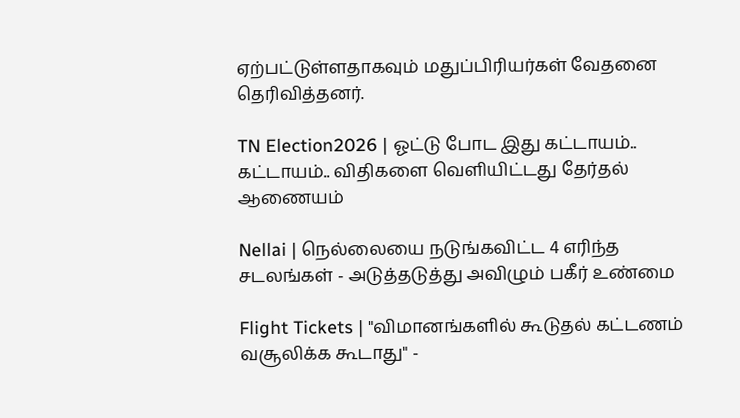ஏற்பட்டுள்ளதாகவும் மதுப்பிரியர்கள் வேதனை தெரிவித்தனர்.

TN Election2026 | ஓட்டு போட இது கட்டாயம்.. கட்டாயம்.. விதிகளை வெளியிட்டது தேர்தல் ஆணையம்

Nellai | நெல்லையை நடுங்கவிட்ட 4 எரிந்த சடலங்கள் - அடுத்தடுத்து அவிழும் பகீர் உண்மை

Flight Tickets | "விமானங்களில் கூடுதல் கட்டணம் வசூலிக்க கூடாது" -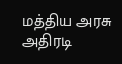மத்திய அரசு அதிரடி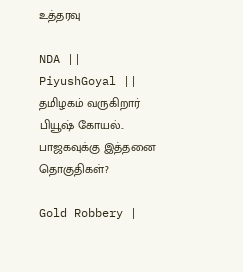உத்தரவு

NDA || PiyushGoyal || தமிழகம் வருகிறார் பியூஷ் கோயல்.. பாஜகவுக்கு இத்தனை தொகுதிகள்?

Gold Robbery |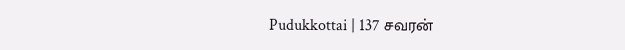Pudukkottai | 137 சவரன்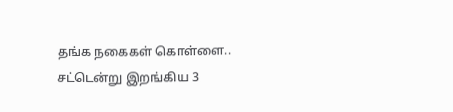தங்க நகைகள் கொள்ளை.. சட்டென்று இறங்கிய 3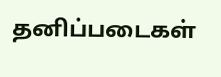தனிப்படைகள்